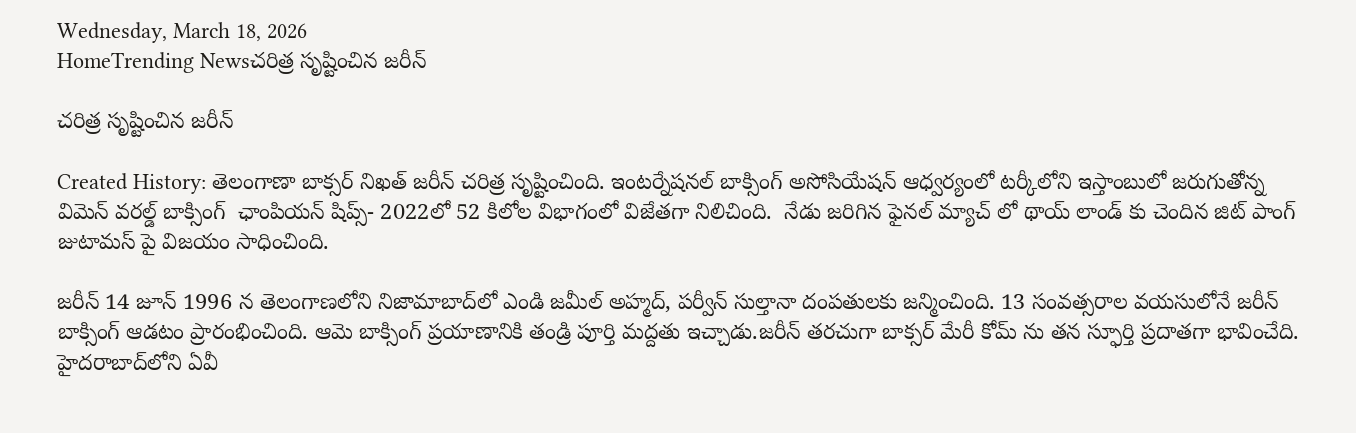Wednesday, March 18, 2026
HomeTrending Newsచరిత్ర సృష్టించిన జరీన్

చరిత్ర సృష్టించిన జరీన్

Created History: తెలంగాణా బాక్సర్ నిఖత్ జరీన్ చరిత్ర సృష్టించింది. ఇంటర్నేషనల్ బాక్సింగ్ అసోసియేషన్ ఆధ్వర్యంలో టర్కీలోని ఇస్తాంబులో జరుగుతోన్న విమెన్ వరల్డ్ బాక్సింగ్  ఛాంపియన్ షిప్స్- 2022లో 52 కిలోల విభాగంలో విజేతగా నిలిచింది.  నేడు జరిగిన ఫైనల్ మ్యాచ్ లో థాయ్ లాండ్ కు చెందిన జిట్ పాంగ్ జుటామస్ పై విజయం సాధించింది.

జరీన్ 14 జూన్ 1996 న తెలంగాణలోని నిజామాబాద్‌లో ఎండి జమీల్ అహ్మద్, పర్వీన్ సుల్తానా దంపతులకు జన్మించింది. 13 సంవత్సరాల వయసులోనే జరీన్ బాక్సింగ్ ఆడటం ప్రారంభించింది. ఆమె బాక్సింగ్ ప్రయాణానికి తండ్రి పూర్తి మద్దతు ఇచ్చాడు.జరీన్ తరచుగా బాక్సర్ మేరీ కోమ్ ను తన స్ఫూర్తి ప్రదాతగా భావించేది. హైదరాబాద్‌లోని ఏవీ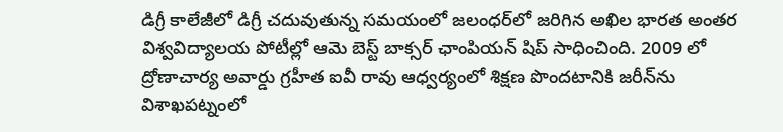డిగ్రీ కాలేజీలో డిగ్రీ చదువుతున్న సమయంలో జలంధర్‌లో జరిగిన అఖిల భారత అంతర విశ్వవిద్యాలయ పోటీల్లో ఆమె బెస్ట్ బాక్సర్ ఛాంపియన్ షిప్ సాధించింది. 2009 లో ద్రోణాచార్య అవార్డు గ్రహీత ఐవీ రావు ఆధ్వర్యంలో శిక్షణ పొందటానికి జరీన్‌ను విశాఖపట్నంలో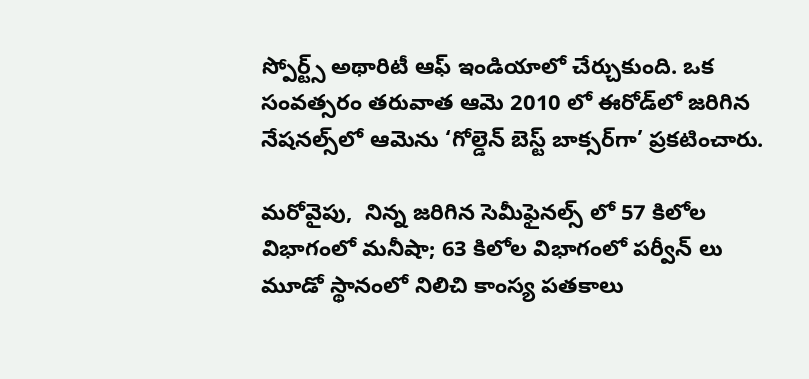స్పోర్ట్స్ అథారిటీ ఆఫ్ ఇండియాలో చేర్చుకుంది. ఒక సంవత్సరం తరువాత ఆమె 2010 లో ఈరోడ్‌లో జరిగిన నేషనల్స్‌లో ఆమెను ‘గోల్డెన్ బెస్ట్ బాక్సర్‌గా’ ప్రకటించారు.

మరోవైపు,  నిన్న జరిగిన సెమీఫైనల్స్ లో 57 కిలోల విభాగంలో మనీషా; 63 కిలోల విభాగంలో పర్వీన్ లు మూడో స్థానంలో నిలిచి కాంస్య పతకాలు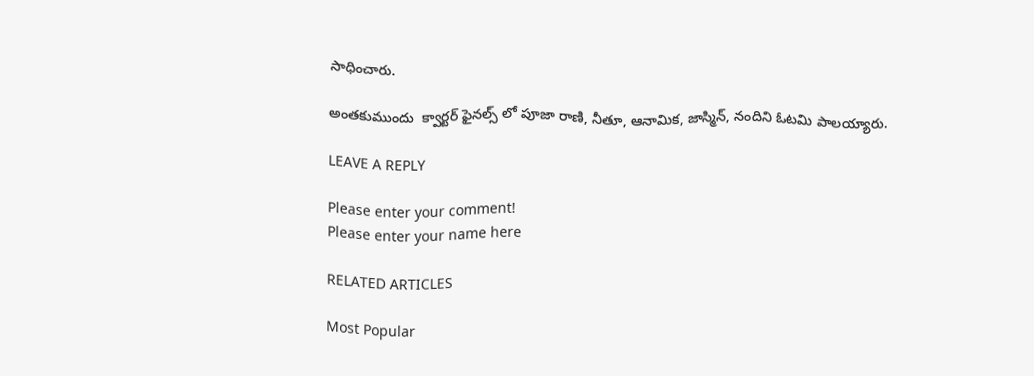సాధించారు.

అంతకుముందు  క్వార్టర్ ఫైనల్స్ లో పూజా రాణి, నీతూ, ఆనామిక, జాస్మిన్, నందిని ఓటమి పాలయ్యారు.

LEAVE A REPLY

Please enter your comment!
Please enter your name here

RELATED ARTICLES

Most Popular